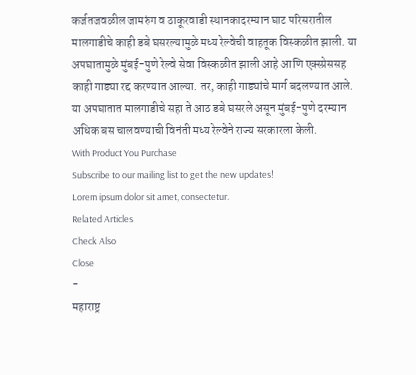कर्जतजवळील जामरुंग व ठाकूरवाडी स्थानकादरम्यान घाट परिसरातील मालगाडीचे काही डबे घसरल्यामुळे मध्य रेल्वेची वाहतूक विस्कळीत झाली. या अपघातामुळे मुंबई-पुणे रेल्वे सेवा विस्कळीत झाली आहे आणि एक्स्प्रेससह काही गाड्या रद्द करण्यात आल्या. तर, काही गाड्यांचे मार्ग बदलण्यात आले. या अपघातात मालगाडीचे सहा ते आठ डबे घसरले असून मुंबई-पुणे दरम्यान अधिक बस चालवण्याची विनंती मध्य रेल्वेने राज्य सरकारला केली.
With Product You Purchase
Subscribe to our mailing list to get the new updates!
Lorem ipsum dolor sit amet, consectetur.
Related Articles
Check Also
Close
-
महाराष्ट्र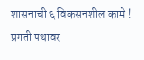शासनाची ६ विकसनशील कामे ! प्रगती पथावर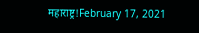महाराष्ट्र!February 17, 2021